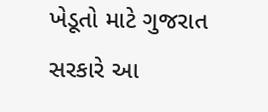ખેડૂતો માટે ગુજરાત સરકારે આ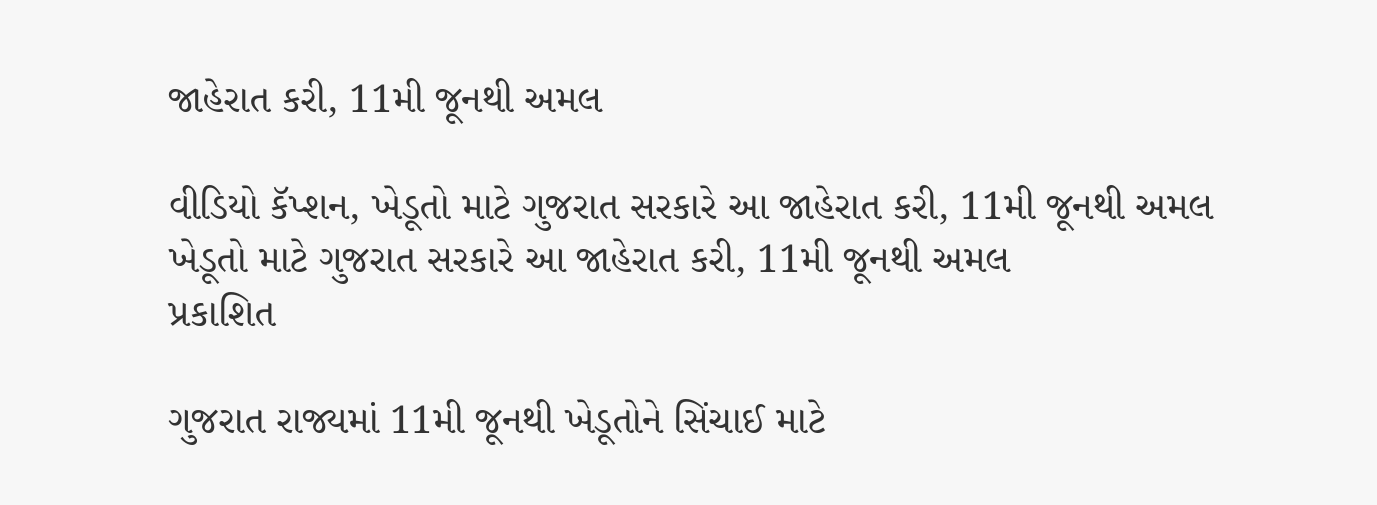જાહેરાત કરી, 11મી જૂનથી અમલ

વીડિયો કૅપ્શન, ખેડૂતો માટે ગુજરાત સરકારે આ જાહેરાત કરી, 11મી જૂનથી અમલ
ખેડૂતો માટે ગુજરાત સરકારે આ જાહેરાત કરી, 11મી જૂનથી અમલ
પ્રકાશિત

ગુજરાત રાજ્યમાં 11મી જૂનથી ખેડૂતોને સિંચાઈ માટે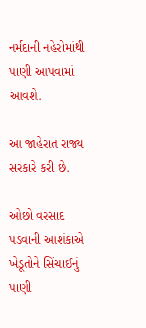નર્મદાની નહેરોમાંથી પાણી આપવામાં આવશે.

આ જાહેરાત રાજ્ય સરકારે કરી છે.

ઓછો વરસાદ પડવાની આશંકાએ ખેડૂતોને સિંચાઈનું પાણી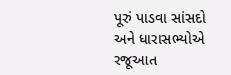પૂરું પાડવા સાંસદો અને ધારાસભ્યોએ રજૂઆત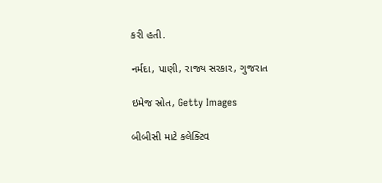કરી હતી.

નર્મદા, પાણી, રાજ્ય સરકાર, ગુજરાત

ઇમેજ સ્રોત, Getty Images

બીબીસી માટે કલેક્ટિવ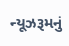ન્યૂઝરૂમનું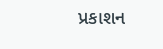પ્રકાશન